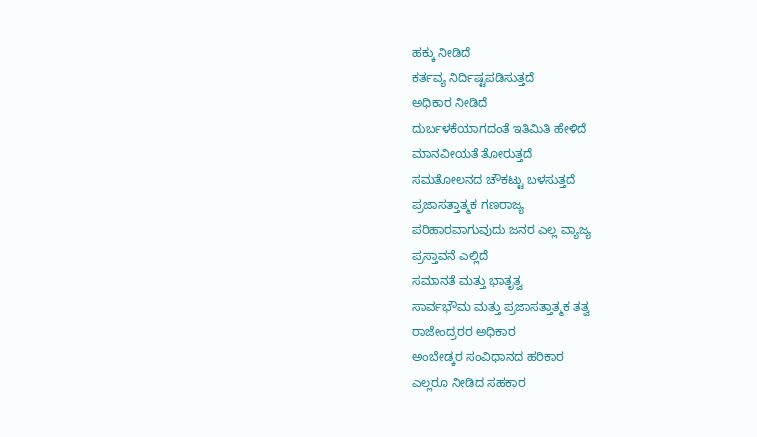ಹಕ್ಕು ನೀಡಿದೆ
ಕರ್ತವ್ಯ ನಿರ್ದಿಷ್ಟಪಡಿಸುತ್ತದೆ
ಅಧಿಕಾರ ನೀಡಿದೆ
ದುರ್ಬಳಕೆಯಾಗದಂತೆ ಇತಿಮಿತಿ ಹೇಳಿದೆ
ಮಾನವೀಯತೆ ತೋರುತ್ತದೆ
ಸಮತೋಲನದ ಚೌಕಟ್ಟು ಬಳಸುತ್ತದೆ
ಪ್ರಜಾಸತ್ತಾತ್ಮಕ ಗಣರಾಜ್ಯ
ಪರಿಹಾರವಾಗುವುದು ಜನರ ಎಲ್ಲ ವ್ಯಾಜ್ಯ
ಪ್ರಸ್ತಾವನೆ ಎಲ್ಲಿದೆ
ಸಮಾನತೆ ಮತ್ತು ಭಾತೃತ್ವ
ಸಾರ್ವಭೌಮ ಮತ್ತು ಪ್ರಜಾಸತ್ತಾತ್ಮಕ ತತ್ವ
ರಾಜೇಂದ್ರರರ ಅಧಿಕಾರ
ಅಂಬೇಡ್ಕರ ಸಂವಿಧಾನದ ಹರಿಕಾರ
ಎಲ್ಲರೂ ನೀಡಿದ ಸಹಕಾರ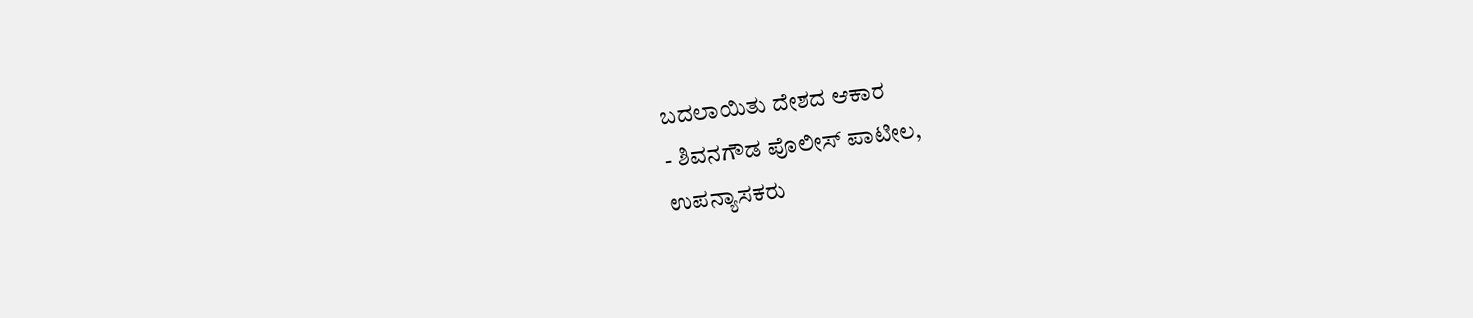ಬದಲಾಯಿತು ದೇಶದ ಆಕಾರ
- ಶಿವನಗೌಡ ಪೊಲೀಸ್ ಪಾಟೀಲ,
ಉಪನ್ಯಾಸಕರು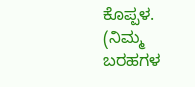ಕೊಪ್ಪಳ.
(ನಿಮ್ಮ ಬರಹಗಳ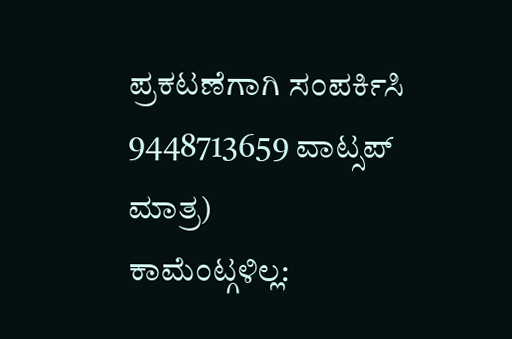ಪ್ರಕಟಣೆಗಾಗಿ ಸಂಪರ್ಕಿಸಿ 9448713659 ವಾಟ್ಸಪ್ ಮಾತ್ರ)
ಕಾಮೆಂಟ್ಗಳಿಲ್ಲ: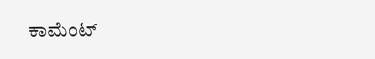ಕಾಮೆಂಟ್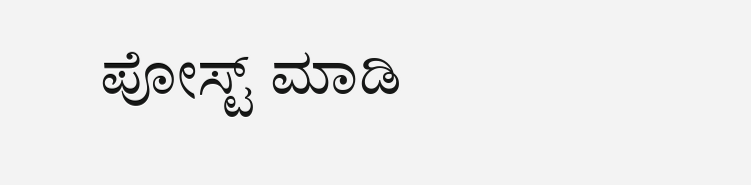ಪೋಸ್ಟ್ ಮಾಡಿ